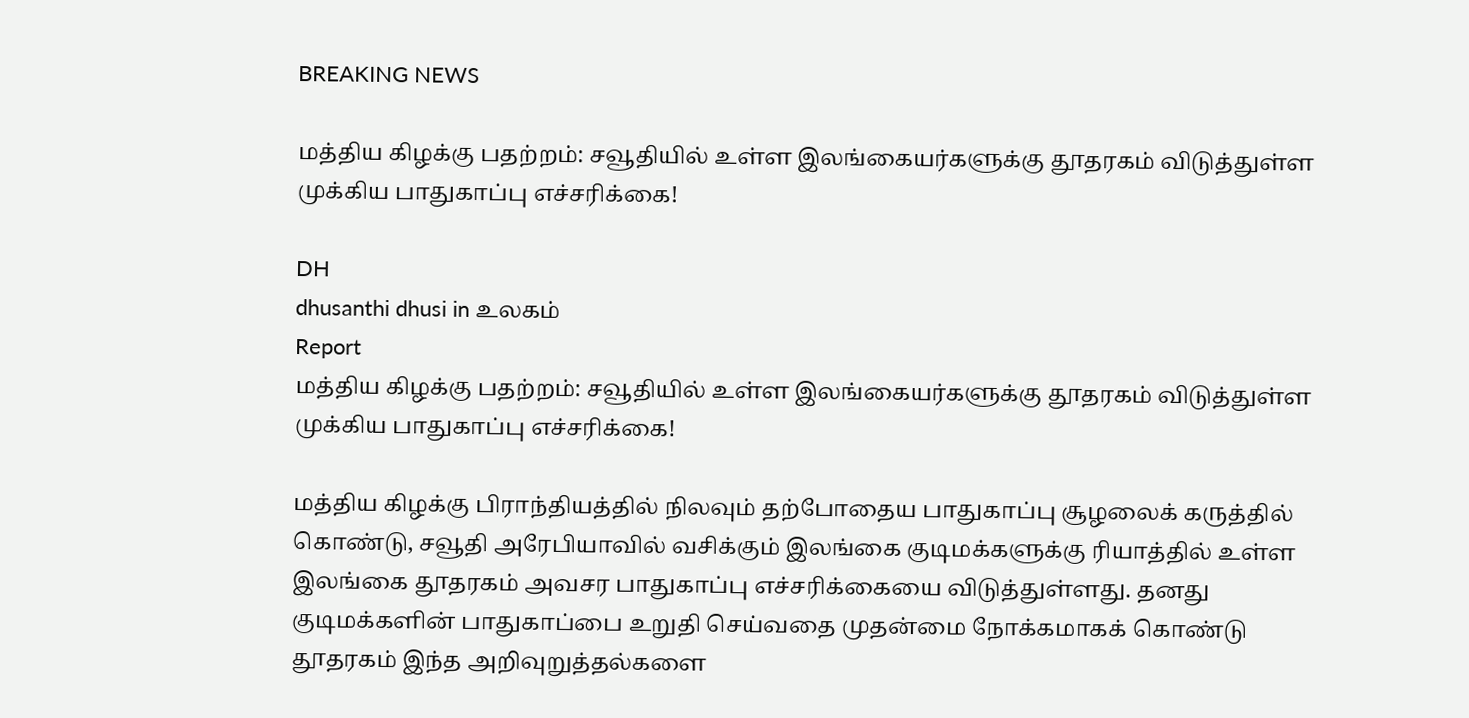BREAKING NEWS

மத்திய கிழக்கு பதற்றம்: சவூதியில் உள்ள இலங்கையர்களுக்கு தூதரகம் விடுத்துள்ள முக்கிய பாதுகாப்பு எச்சரிக்கை!

DH
dhusanthi dhusi in உலகம்
Report
மத்திய கிழக்கு பதற்றம்: சவூதியில் உள்ள இலங்கையர்களுக்கு தூதரகம் விடுத்துள்ள முக்கிய பாதுகாப்பு எச்சரிக்கை!

மத்திய கிழக்கு பிராந்தியத்தில் நிலவும் தற்போதைய பாதுகாப்பு சூழலைக் கருத்தில் கொண்டு, சவூதி அரேபியாவில் வசிக்கும் இலங்கை குடிமக்களுக்கு ரியாத்தில் உள்ள இலங்கை தூதரகம் அவசர பாதுகாப்பு எச்சரிக்கையை விடுத்துள்ளது. தனது குடிமக்களின் பாதுகாப்பை உறுதி செய்வதை முதன்மை நோக்கமாகக் கொண்டு தூதரகம் இந்த அறிவுறுத்தல்களை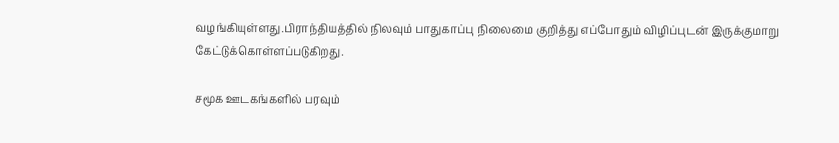வழங்கியுள்ளது.பிராந்தியத்தில் நிலவும் பாதுகாப்பு நிலைமை குறித்து எப்போதும் விழிப்புடன் இருக்குமாறு கேட்டுக்கொள்ளப்படுகிறது.

சமூக ஊடகங்களில் பரவும்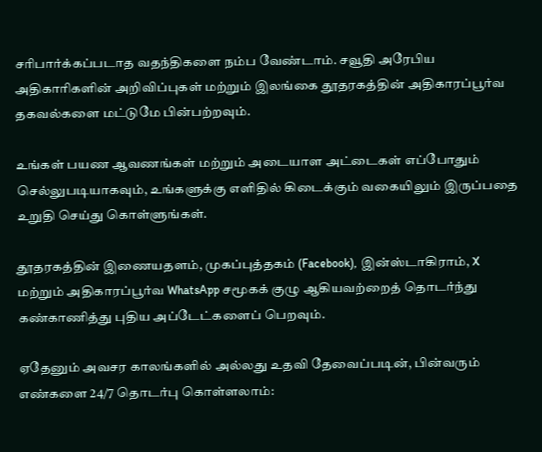சரிபார்க்கப்படாத வதந்திகளை நம்ப வேண்டாம். சவூதி அரேபிய அதிகாரிகளின் அறிவிப்புகள் மற்றும் இலங்கை தூதரகத்தின் அதிகாரப்பூர்வ தகவல்களை மட்டுமே பின்பற்றவும்.

உங்கள் பயண ஆவணங்கள் மற்றும் அடையாள அட்டைகள் எப்போதும் செல்லுபடியாகவும், உங்களுக்கு எளிதில் கிடைக்கும் வகையிலும் இருப்பதை உறுதி செய்து கொள்ளுங்கள்.

தூதரகத்தின் இணையதளம், முகப்புத்தகம் (Facebook), இன்ஸ்டாகிராம், X மற்றும் அதிகாரப்பூர்வ WhatsApp சமூகக் குழு ஆகியவற்றைத் தொடர்ந்து கண்காணித்து புதிய அப்டேட்களைப் பெறவும்.

ஏதேனும் அவசர காலங்களில் அல்லது உதவி தேவைப்படின், பின்வரும் எண்களை 24/7 தொடர்பு கொள்ளலாம்: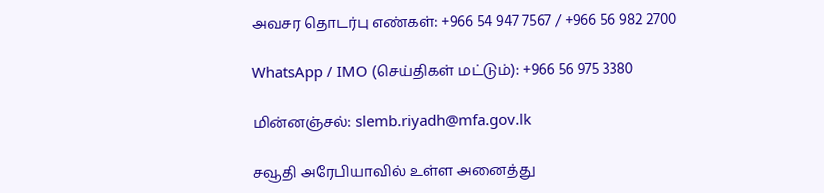அவசர தொடர்பு எண்கள்: +966 54 947 7567 / +966 56 982 2700

WhatsApp / IMO (செய்திகள் மட்டும்): +966 56 975 3380

மின்னஞ்சல்: slemb.riyadh@mfa.gov.lk

சவூதி அரேபியாவில் உள்ள அனைத்து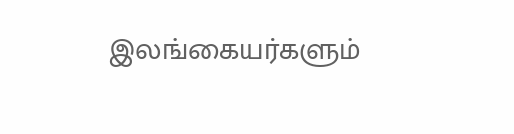இலங்கையர்களும்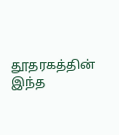தூதரகத்தின் இந்த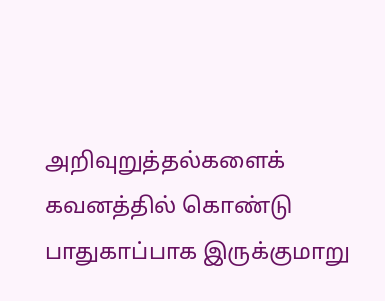அறிவுறுத்தல்களைக் கவனத்தில் கொண்டு பாதுகாப்பாக இருக்குமாறு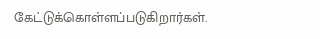கேட்டுக்கொள்ளப்படுகிறார்கள்.